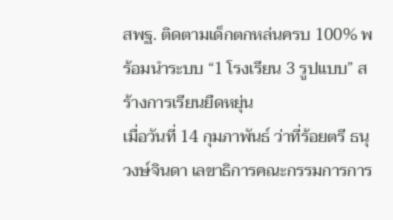สพฐ. ติดตามเด็กตกหล่นครบ 100% พร้อมนำระบบ “1 โรงเรียน 3 รูปแบบ” สร้างการเรียนยืดหยุ่น
เมื่อวันที่ 14 กุมภาพันธ์ ว่าที่ร้อยตรี ธนุ วงษ์จินดา เลขาธิการคณะกรรมการการ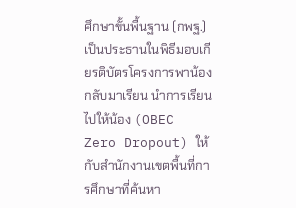ศึกษาขั้นพื้นฐาน (กพฐ.) เป็นประธานในพิธีมอบเกียรติบัตรโครงการพาน้องกลับมาเรียน นำการเรียนไปให้น้อง (OBEC Zero Dropout) ให้กับสำนักงานเขตพื้นที่การศึกษาที่ค้นหา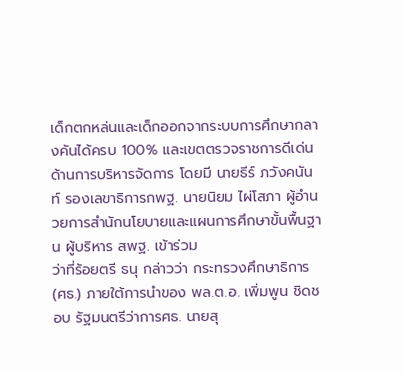เด็กตกหล่นและเด็กออกจากระบบการศึกษากลางคันได้ครบ 100% และเขตตรวจราชการดีเด่นด้านการบริหารจัดการ โดยมี นายธีร์ ภวังคนันท์ รองเลขาธิการกพฐ. นายนิยม ไผ่โสภา ผู้อำนวยการสำนักนโยบายและแผนการศึกษาขั้นพื้นฐาน ผู้บริหาร สพฐ. เข้าร่วม
ว่าที่ร้อยตรี ธนุ กล่าวว่า กระทรวงศึกษาธิการ (ศธ.) ภายใต้การนำของ พล.ต.อ. เพิ่มพูน ชิดชอบ รัฐมนตรีว่าการศธ. นายสุ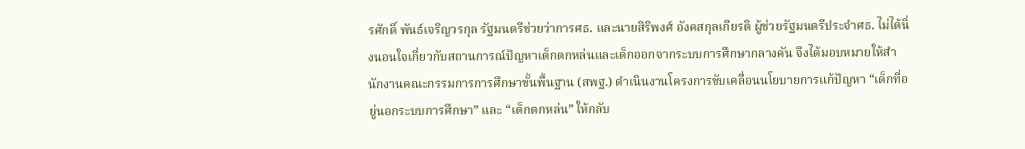รศักดิ์ พันธ์เจริญวรกุล รัฐมนตรีช่วยว่าการศธ. และนายสิริพงศ์ อังคสกุลเกียรติ ผู้ช่วยรัฐมนตรีประจำศธ. ไม่ได้นิ่งนอนใจเกี่ยวกับสถานการณ์ปัญหาเด็กตกหล่นและเด็กออกจากระบบการศึกษากลางคัน จึงได้มอบหมายให้สำนักงานคณะกรรมการการศึกษาขั้นพื้นฐาน (สพฐ.) ดำเนินงานโครงการขับเคลื่อนนโยบายการแก้ปัญหา “เด็กที่อยู่นอกระบบการศึกษา” และ “เด็กตกหล่น” ให้กลับ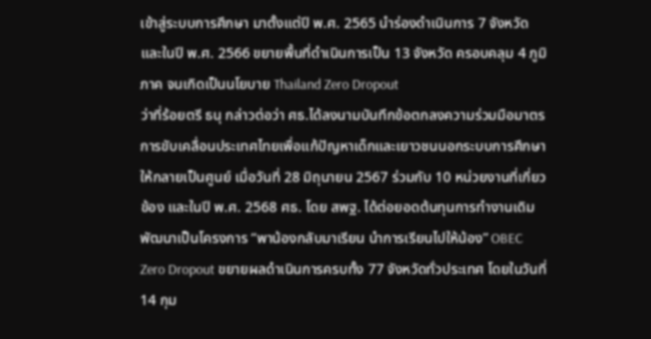เข้าสู่ระบบการศึกษา มาตั้งแต่ปี พ.ศ. 2565 นำร่องดำเนินการ 7 จังหวัด และในปี พ.ศ. 2566 ขยายพื้นที่ดำเนินการเป็น 13 จังหวัด ครอบคลุม 4 ภูมิภาค จนเกิดเป็นนโยบาย Thailand Zero Dropout
ว่าที่ร้อยตรี ธนุ กล่าวต่อว่า ศธ.ได้ลงนามบันทึกข้อตกลงความร่วมมือมาตรการขับเคลื่อนประเทศไทยเพื่อแก้ปัญหาเด็กและเยาวชนนอกระบบการศึกษาให้กลายเป็นศูนย์ เมื่อวันที่ 28 มิถุนายน 2567 ร่วมกับ 10 หน่วยงานที่เกี่ยวข้อง และในปี พ.ศ. 2568 ศธ. โดย สพฐ. ได้ต่อยอดต้นทุนการทำงานเดิม พัฒนาเป็นโครงการ “พาน้องกลับมาเรียน นำการเรียนไปให้น้อง” OBEC Zero Dropout ขยายผลดำเนินการครบทั้ง 77 จังหวัดทั่วประเทศ โดยในวันที่ 14 กุม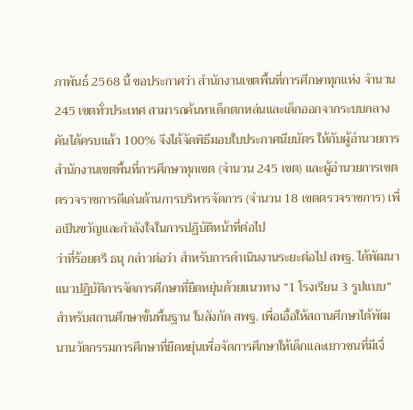ภาพันธ์ 2568 นี้ ขอประกาศว่า สำนักงานเขตพื้นที่การศึกษาทุกแห่ง จำนวน 245 เขตทั่วประเทศ สามารถค้นหาเด็กตกหล่นและเด็กออกจากระบบกลางคันได้ครบแล้ว 100% จึงได้จัดพิธีมอบใบประกาศนียบัตร ให้กับผู้อำนวยการสำนักงานเขตพื้นที่การศึกษาทุกเขต (จำนวน 245 เขต) และผู้อำนวยการเขตตรวจราชการดีเด่นด้านการบริหารจัดการ (จำนวน 18 เขตตรวจราชการ) เพื่อเป็นขวัญและกำลังใจในการปฏิบัติหน้าที่ต่อไป
ว่าที่ร้อยตรี ธนุ กล่าวต่อว่า สำหรับการดำเนินงานระยะต่อไป สพฐ. ได้พัฒนาแนวปฏิบัติการจัดการศึกษาที่ยืดหยุ่นด้วยแนวทาง “1 โรงเรียน 3 รูปแบบ” สำหรับสถานศึกษาขั้นพื้นฐาน ในสังกัด สพฐ. เพื่อเอื้อให้สถานศึกษาได้พัฒนานวัตกรรมการศึกษาที่ยืดหยุ่นเพื่อจัดการศึกษาให้เด็กและเยาวชนที่มีเงื่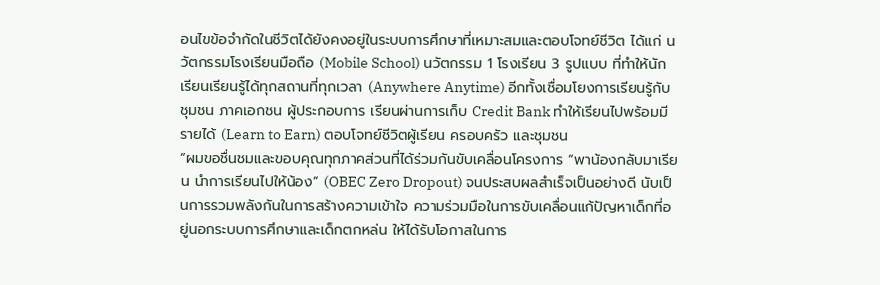อนไขข้อจำกัดในชีวิตได้ยังคงอยู่ในระบบการศึกษาที่เหมาะสมและตอบโจทย์ชีวิต ได้แก่ นวัตกรรมโรงเรียนมือถือ (Mobile School) นวัตกรรม 1 โรงเรียน 3 รูปแบบ ที่ทำให้นักเรียนเรียนรู้ได้ทุกสถานที่ทุกเวลา (Anywhere Anytime) อีกทั้งเชื่อมโยงการเรียนรู้กับชุมชน ภาคเอกชน ผู้ประกอบการ เรียนผ่านการเก็บ Credit Bank ทำให้เรียนไปพร้อมมีรายได้ (Learn to Earn) ตอบโจทย์ชีวิตผู้เรียน ครอบครัว และชุมชน
“ผมขอชื่นชมและขอบคุณทุกภาคส่วนที่ได้ร่วมกันขับเคลื่อนโครงการ “พาน้องกลับมาเรียน นำการเรียนไปให้น้อง” (OBEC Zero Dropout) จนประสบผลสำเร็จเป็นอย่างดี นับเป็นการรวมพลังกันในการสร้างความเข้าใจ ความร่วมมือในการขับเคลื่อนแก้ปัญหาเด็กที่อยู่นอกระบบการศึกษาและเด็กตกหล่น ให้ได้รับโอกาสในการ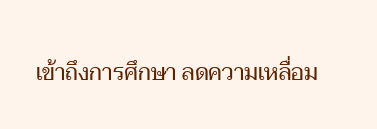เข้าถึงการศึกษา ลดความเหลื่อม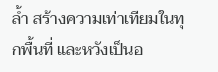ล้ำ สร้างความเท่าเทียมในทุกพื้นที่ และหวังเป็นอ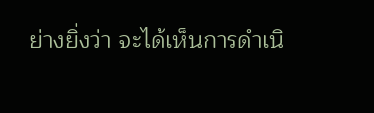ย่างยิ่งว่า จะได้เห็นการดำเนิ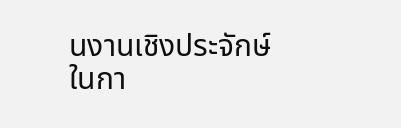นงานเชิงประจักษ์ในกา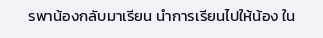รพาน้องกลับมาเรียน นำการเรียนไปให้น้อง ใน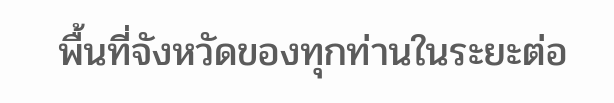พื้นที่จังหวัดของทุกท่านในระยะต่อ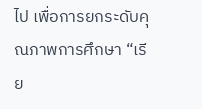ไป เพื่อการยกระดับคุณภาพการศึกษา “เรีย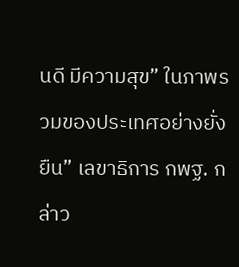นดี มีความสุข” ในภาพรวมของประเทศอย่างยั่งยืน” เลขาธิการ กพฐ. กล่าว